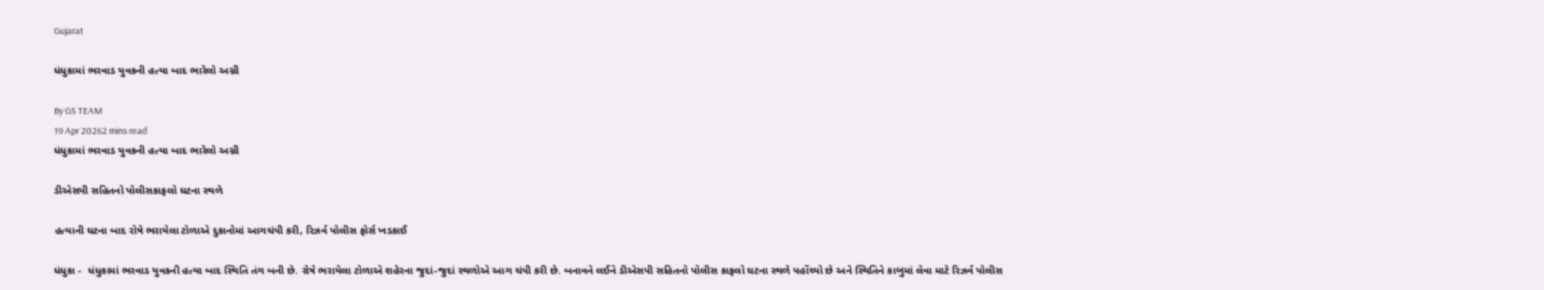Gujarat

ધંધુકામાં ભરવાડ યુવકની હત્યા બાદ ભારેલો અગ્ની

By GS TEAM
19 Apr 20262 mins read
ધંધુકામાં ભરવાડ યુવકની હત્યા બાદ ભારેલો અગ્ની

ડીએસપી સહિતનો પોલીસકાફલો ઘટના સ્થળે

હત્યાની ઘટના બાદ રોષે ભરાયેલા ટોળાએ દુકાનોમાં આગચંપી કરી, રિઝર્વ પોલીસ ફોર્સ ખડકાઈ

ધંધુકા -  ધંધુકામાં ભરવાડ યુવકની હત્યા બાદ સ્થિતિ તંગ બની છે. રોષે ભરાયેલા ટોળાએ શહેરના જુદાં-જુદાં સ્થળોએ આગ ચંપી કરી છે. બનાવને લઈને ડીએસપી સહિતનો પોલીસ કાફલો ઘટના સ્થળે પહોંચ્યો છે અને સ્થિતિને કાબુમાં લેવા માટે રિઝર્વ પોલીસ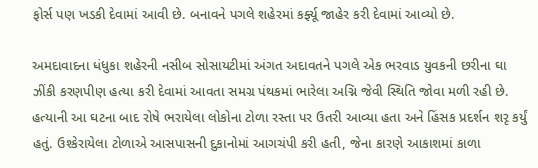ફોર્સ પણ ખડકી દેવામાં આવી છે. બનાવને પગલે શહેરમાં કર્ફ્યૂ જાહેર કરી દેવામાં આવ્યો છે.

અમદાવાદના ધંધુકા શહેરની નસીબ સોસાયટીમાં અંગત અદાવતને પગલે એક ભરવાડ યુવકની છરીના ઘા ઝીંકી કરણપીણ હત્યા કરી દેવામાં આવતા સમગ્ર પંથકમાં ભારેલા અગ્નિ જેવી સ્થિતિ જોવા મળી રહી છે. હત્યાની આ ઘટના બાદ રોષે ભરાયેલા લોકોના ટોળા રસ્તા પર ઉતરી આવ્યા હતા અને હિંસક પ્રદર્શન શરૃ કર્યું હતું. ઉશ્કેરાયેલા ટોળાએ આસપાસની દુકાનોમાં આગચંપી કરી હતી, જેના કારણે આકાશમાં કાળા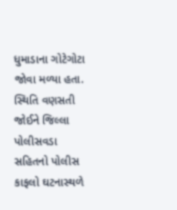ધુમાડાના ગોટેગોટા જોવા મળ્યા હતા. સ્થિતિ વણસતી જોઈને જિલ્લા પોલીસવડા સહિતનો પોલીસ કાફલો ઘટનાસ્થળે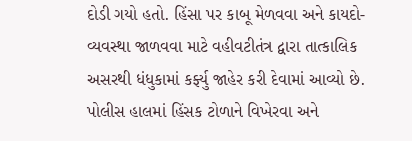દોડી ગયો હતો. હિંસા પર કાબૂ મેળવવા અને કાયદો-વ્યવસ્થા જાળવવા માટે વહીવટીતંત્ર દ્વારા તાત્કાલિક અસરથી ધંધુકામાં કર્ફ્યુ જાહેર કરી દેવામાં આવ્યો છે. પોલીસ હાલમાં હિંસક ટોળાને વિખેરવા અને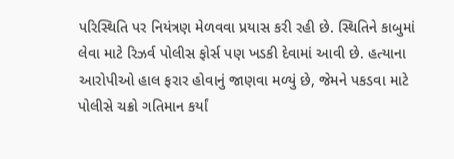પરિસ્થિતિ પર નિયંત્રણ મેળવવા પ્રયાસ કરી રહી છે. સ્થિતિને કાબુમાં લેવા માટે રિઝર્વ પોલીસ ફોર્સ પણ ખડકી દેવામાં આવી છે. હત્યાના આરોપીઓ હાલ ફરાર હોવાનું જાણવા મળ્યું છે, જેમને પકડવા માટે પોલીસે ચક્રો ગતિમાન કર્યાં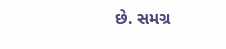છે. સમગ્ર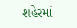શહેરમાં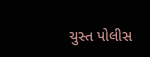ચુસ્ત પોલીસ